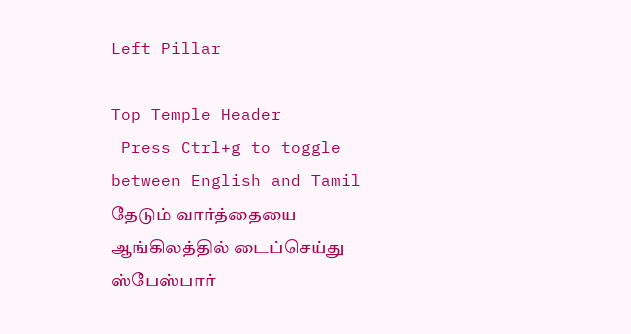Left Pillar

Top Temple Header
 Press Ctrl+g to toggle between English and Tamil
தேடும் வார்த்தையை ஆங்கிலத்தில் டைப்செய்து ஸ்பேஸ்பார்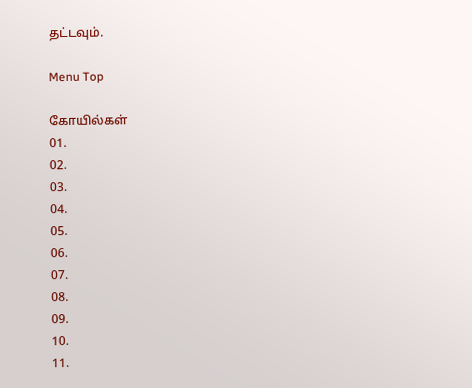தட்டவும்.

Menu Top

கோயில்கள்
01.
02.
03.
04.
05.
06.
07.
08.
09.
10.
11.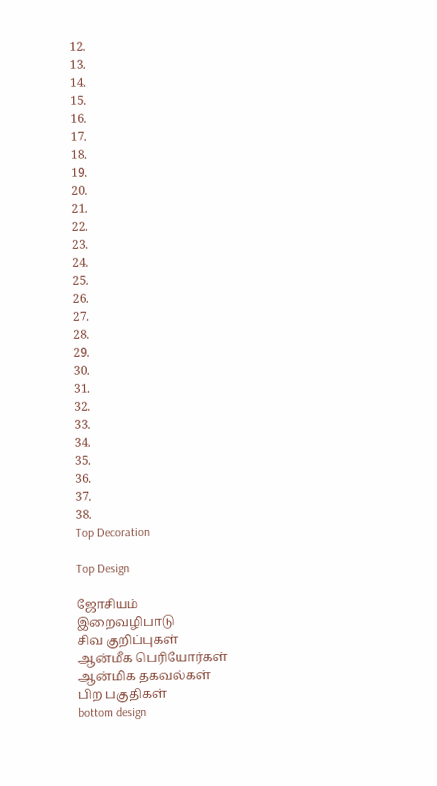12.
13.
14.
15.
16.
17.
18.
19.
20.
21.
22.
23.
24.
25.
26.
27.
28.
29.
30.
31.
32.
33.
34.
35.
36.
37.
38.
Top Decoration

Top Design

ஜோசியம்
இறைவழிபாடு
சிவ குறிப்புகள்
ஆன்மீக பெரியோர்கள்
ஆன்மிக தகவல்கள்
பிற பகுதிகள்
bottom design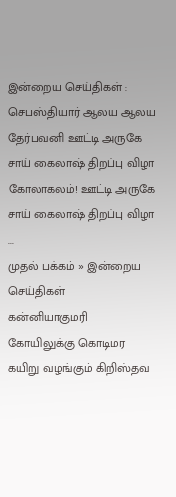இன்றைய செய்திகள் :
செபஸ்தியார் ஆலய ஆலய தேர்பவனி ஊட்டி அருகே சாய் கைலாஷ் திறப்பு விழா கோலாகலம்! ஊட்டி அருகே சாய் கைலாஷ் திறப்பு விழா ...
முதல் பக்கம் » இன்றைய செய்திகள்
கன்னியாகுமரி கோயிலுக்கு கொடிமர கயிறு வழங்கும் கிறிஸ்தவ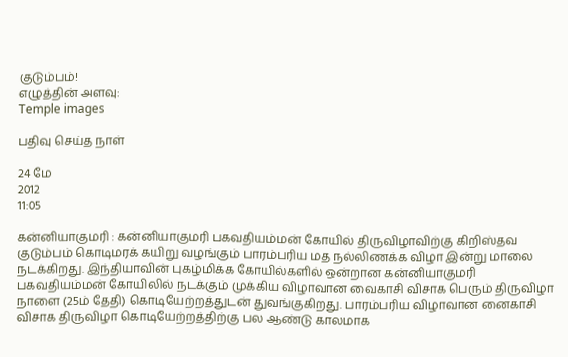குடும்பம்!
எழுத்தின் அளவு:
Temple images

பதிவு செய்த நாள்

24 மே
2012
11:05

கன்னியாகுமரி : கன்னியாகுமரி பகவதியம்மன் கோயில் திருவிழாவிற்கு கிறிஸ்தவ குடும்பம் கொடிமரக் கயிறு வழங்கும் பாரம்பரிய மத நல்லிணக்க விழா இன்று மாலை நடக்கிறது. இந்தியாவின் புகழ்மிக்க கோயில்களில் ஒன்றான கன்னியாகுமரி பகவதியம்மன் கோயிலில் நடக்கும் முக்கிய விழாவான வைகாசி விசாக பெரும் திருவிழா நாளை (25ம் தேதி) கொடியேற்றத்துடன் துவங்குகிறது. பாரம்பரிய விழாவான னைகாசி விசாக திருவிழா கொடியேற்றத்திற்கு பல ஆண்டு காலமாக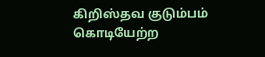கிறிஸ்தவ குடும்பம் கொடியேற்ற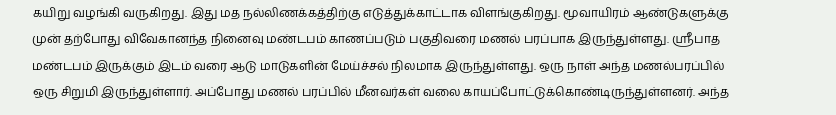கயிறு வழங்கி வருகிறது. இது மத நல்லிணக்கத்திற்கு எடுத்துக்காட்டாக விளங்குகிறது. மூவாயிரம் ஆண்டுகளுக்கு முன் தற்போது விவேகானந்த நினைவு மண்டபம் காணப்படும் பகுதிவரை மணல் பரப்பாக இருந்துள்ளது. ஸ்ரீபாத மண்டபம் இருக்கும் இடம் வரை ஆடு மாடுகளின் மேய்ச்சல் நிலமாக இருந்துள்ளது. ஒரு நாள் அந்த மணல்பரப்பில் ஒரு சிறுமி இருந்துள்ளார். அப்போது மணல் பரப்பில் மீனவர்கள் வலை காயப்போட்டுக்கொண்டிருந்துள்ளனர். அந்த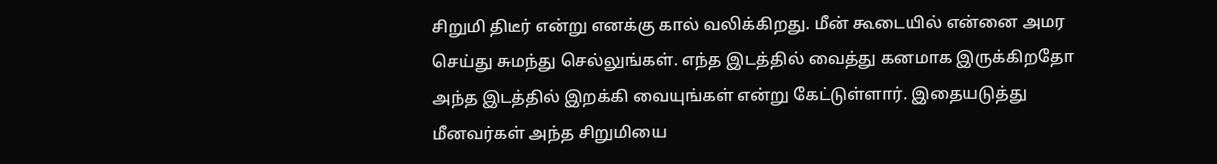சிறுமி திடீர் என்று எனக்கு கால் வலிக்கிறது. மீன் கூடையில் என்னை அமர செய்து சுமந்து செல்லுங்கள். எந்த இடத்தில் வைத்து கனமாக இருக்கிறதோ அந்த இடத்தில் இறக்கி வையுங்கள் என்று கேட்டுள்ளார். இதையடுத்து மீனவர்கள் அந்த சிறுமியை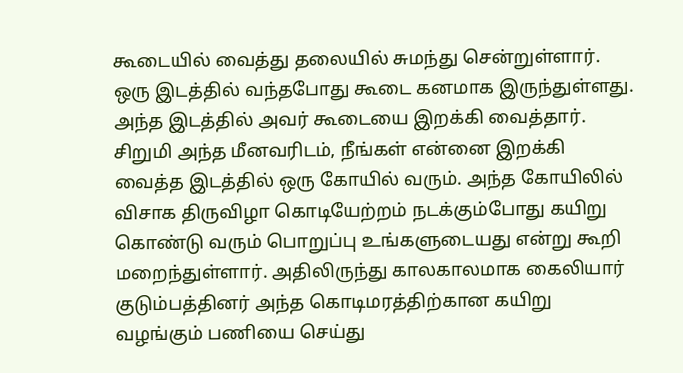கூடையில் வைத்து தலையில் சுமந்து சென்றுள்ளார். ஒரு இடத்தில் வந்தபோது கூடை கனமாக இருந்துள்ளது. அந்த இடத்தில் அவர் கூடையை இறக்கி வைத்தார். சிறுமி அந்த மீனவரிடம், நீங்கள் என்னை இறக்கி வைத்த இடத்தில் ஒரு கோயில் வரும். அந்த கோயிலில் விசாக திருவிழா கொடியேற்றம் நடக்கும்போது கயிறு கொண்டு வரும் பொறுப்பு உங்களுடையது என்று கூறி மறைந்துள்ளார். அதிலிருந்து காலகாலமாக கைலியார் குடும்பத்தினர் அந்த கொடிமரத்திற்கான கயிறு வழங்கும் பணியை செய்து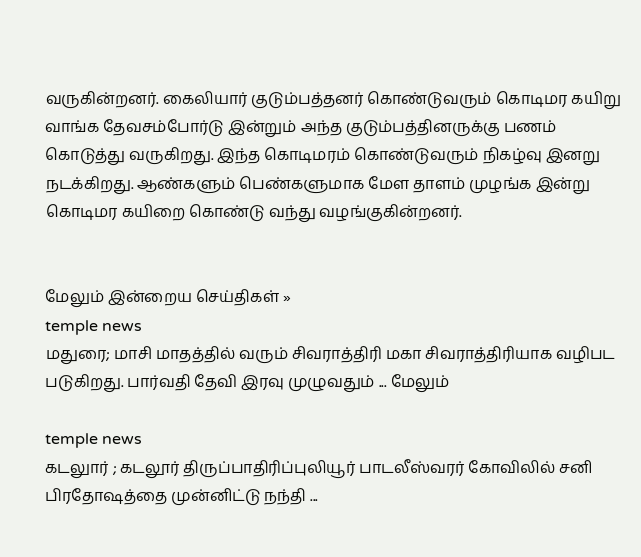வருகின்றனர். கைலியார் குடும்பத்தனர் கொண்டுவரும் கொடிமர கயிறு வாங்க தேவசம்போர்டு இன்றும் அந்த குடும்பத்தினருக்கு பணம் கொடுத்து வருகிறது. இந்த கொடிமரம் கொண்டுவரும் நிகழ்வு இனறு நடக்கிறது. ஆண்களும் பெண்களுமாக மேள தாளம் முழங்க இன்று கொடிமர கயிறை கொண்டு வந்து வழங்குகின்றனர்.


மேலும் இன்றைய செய்திகள் »
temple news
மதுரை; மாசி மாதத்தில் வரும் சிவராத்திரி மகா சிவராத்திரியாக வழிபட படுகிறது. பார்வதி தேவி இரவு முழுவதும் ... மேலும்

temple news
கடலுார் ; கடலூர் திருப்பாதிரிப்புலியூர் பாடலீஸ்வரர் கோவிலில் சனி பிரதோஷத்தை முன்னிட்டு நந்தி ...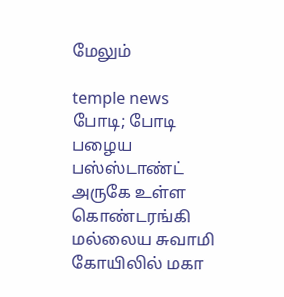மேலும்

temple news
போடி; போடி பழைய பஸ்ஸ்டாண்ட் அருகே உள்ள கொண்டரங்கி மல்லைய சுவாமி கோயிலில் மகா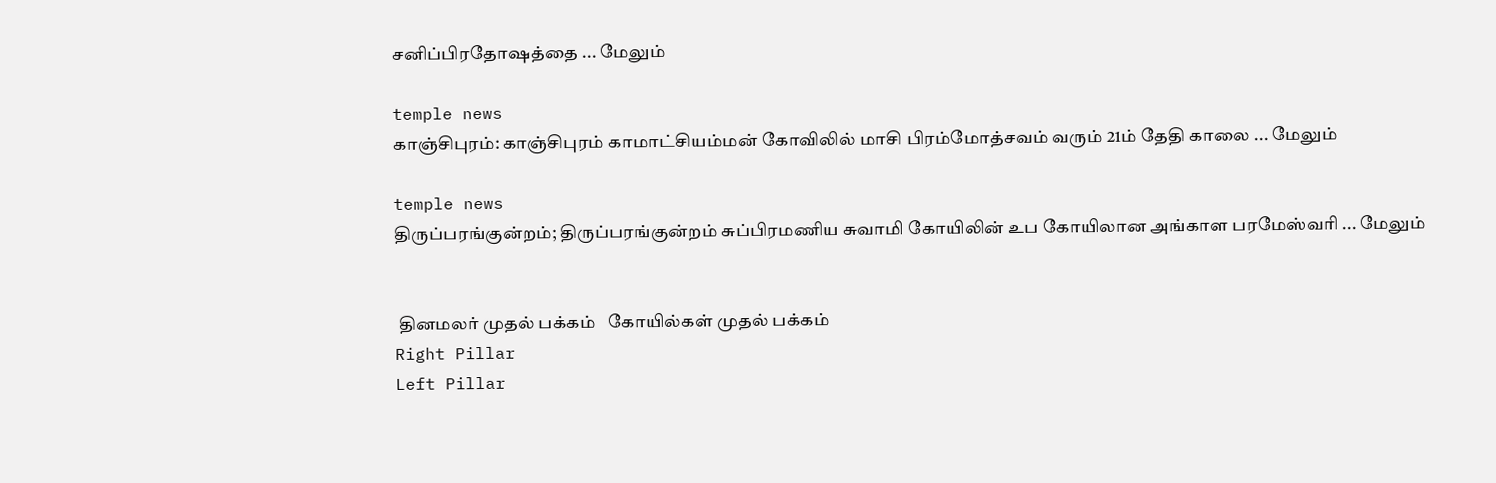சனிப்பிரதோஷத்தை ... மேலும்

temple news
காஞ்சிபுரம்: காஞ்சிபுரம் காமாட்சியம்மன் கோவிலில் மாசி பிரம்மோத்சவம் வரும் 21ம் தேதி காலை ... மேலும்

temple news
திருப்பரங்குன்றம்; திருப்பரங்குன்றம் சுப்பிரமணிய சுவாமி கோயிலின் உப கோயிலான அங்காள பரமேஸ்வரி ... மேலும்


 தினமலர் முதல் பக்கம்   கோயில்கள் முதல் பக்கம்
Right Pillar
Left Pillar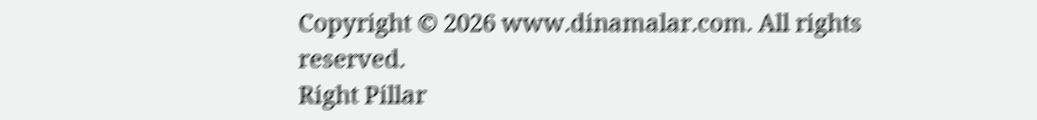Copyright © 2026 www.dinamalar.com. All rights reserved.
Right Pillar